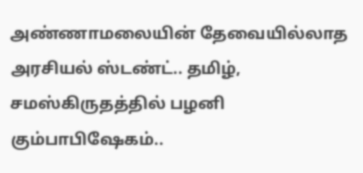அண்ணாமலையின் தேவையில்லாத அரசியல் ஸ்டண்ட்.. தமிழ், சமஸ்கிருதத்தில் பழனி கும்பாபிஷேகம்..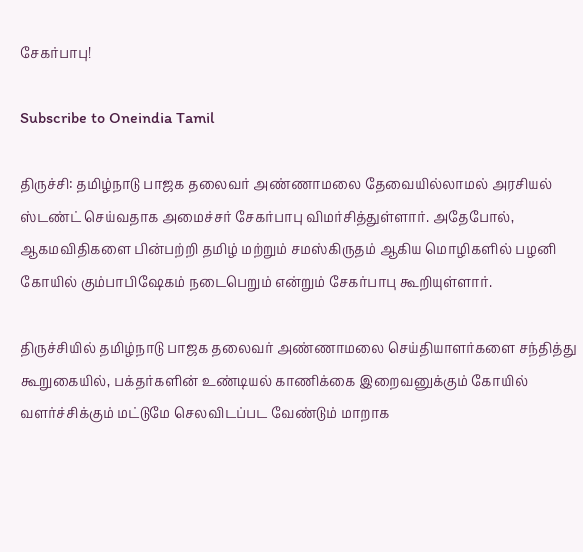சேகர்பாபு!

Subscribe to Oneindia Tamil

திருச்சி: தமிழ்நாடு பாஜக தலைவர் அண்ணாமலை தேவையில்லாமல் அரசியல் ஸ்டண்ட் செய்வதாக அமைச்சர் சேகர்பாபு விமர்சித்துள்ளார். அதேபோல், ஆகமவிதிகளை பின்பற்றி தமிழ் மற்றும் சமஸ்கிருதம் ஆகிய மொழிகளில் பழனி கோயில் கும்பாபிஷேகம் நடைபெறும் என்றும் சேகர்பாபு கூறியுள்ளார்.

திருச்சியில் தமிழ்நாடு பாஜக தலைவர் அண்ணாமலை செய்தியாளர்களை சந்தித்து கூறுகையில், பக்தர்களின் உண்டியல் காணிக்கை இறைவனுக்கும் கோயில் வளர்ச்சிக்கும் மட்டுமே செலவிடப்பட வேண்டும் மாறாக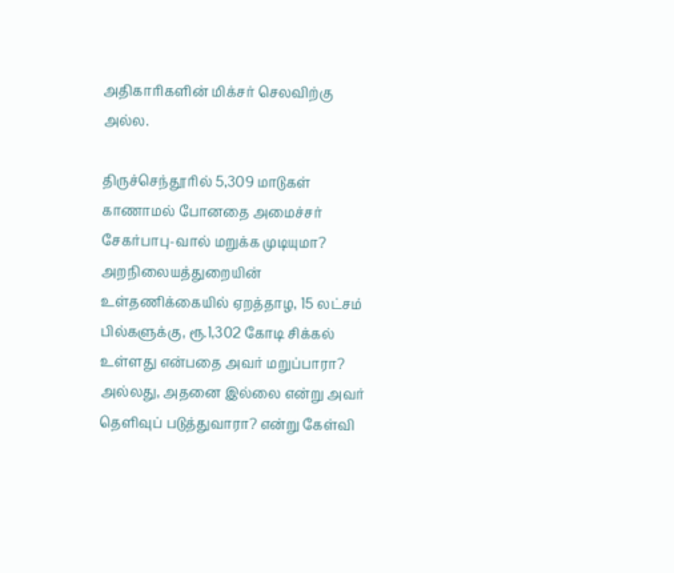அதிகாரிகளின் மிக்சர் செலவிற்கு அல்ல.

திருச்செந்தூரில் 5,309 மாடுகள் காணாமல் போனதை அமைச்சர் சேகர்பாபு-வால் மறுக்க முடியுமா? அறநிலையத்துறையின் உள்தணிக்கையில் ஏறத்தாழ, 15 லட்சம் பில்களுக்கு, ரூ.1,302 கோடி சிக்கல் உள்ளது என்பதை அவர் மறுப்பாரா? அல்லது, அதனை இல்லை என்று அவர் தெளிவுப் படுத்துவாரா? என்று கேள்வி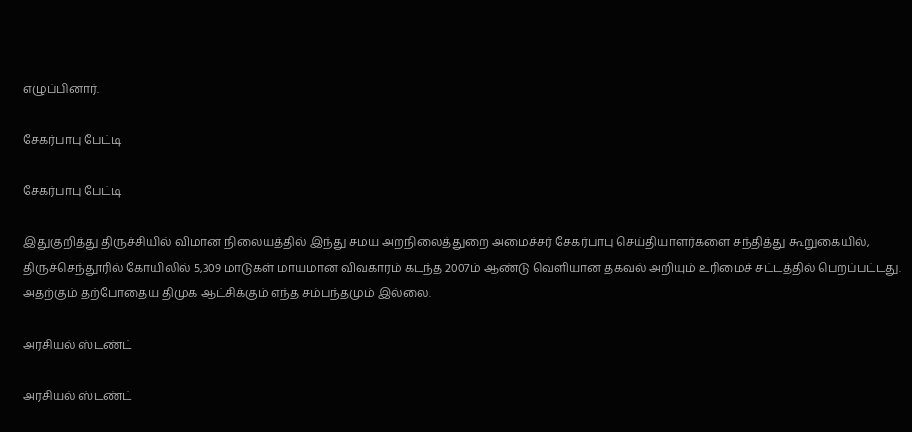எழுப்பினார்.

சேகர்பாபு பேட்டி

சேகர்பாபு பேட்டி

இதுகுறித்து திருச்சியில் விமான நிலையத்தில் இந்து சமய அறநிலைத்துறை அமைச்சர் சேகர்பாபு செய்தியாளர்களை சந்தித்து கூறுகையில், திருச்செந்தூரில் கோயிலில் 5,309 மாடுகள் மாயமான விவகாரம் கடந்த 2007ம் ஆண்டு வெளியான தகவல் அறியும் உரிமைச் சட்டத்தில் பெறப்பட்டது. அதற்கும் தற்போதைய திமுக ஆட்சிக்கும் எந்த சம்பந்தமும் இல்லை.

அரசியல் ஸ்டண்ட்

அரசியல் ஸ்டண்ட்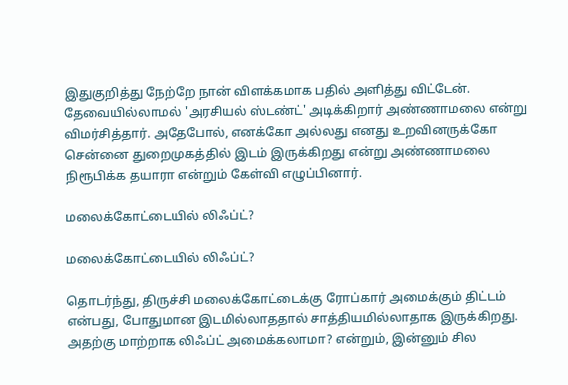இதுகுறித்து நேற்றே நான் விளக்கமாக பதில் அளித்து விட்டேன். தேவையில்லாமல் 'அரசியல் ஸ்டண்ட்' அடிக்கிறார் அண்ணாமலை என்று விமர்சித்தார். அதேபோல், எனக்கோ அல்லது எனது உறவினருக்கோ சென்னை துறைமுகத்தில் இடம் இருக்கிறது என்று அண்ணாமலை நிரூபிக்க தயாரா என்றும் கேள்வி எழுப்பினார்.

மலைக்கோட்டையில் லிஃப்ட்?

மலைக்கோட்டையில் லிஃப்ட்?

தொடர்ந்து, திருச்சி மலைக்கோட்டைக்கு ரோப்கார் அமைக்கும் திட்டம் என்பது, போதுமான இடமில்லாததால் சாத்தியமில்லாதாக இருக்கிறது. அதற்கு மாற்றாக லிஃப்ட் அமைக்கலாமா? என்றும், இன்னும் சில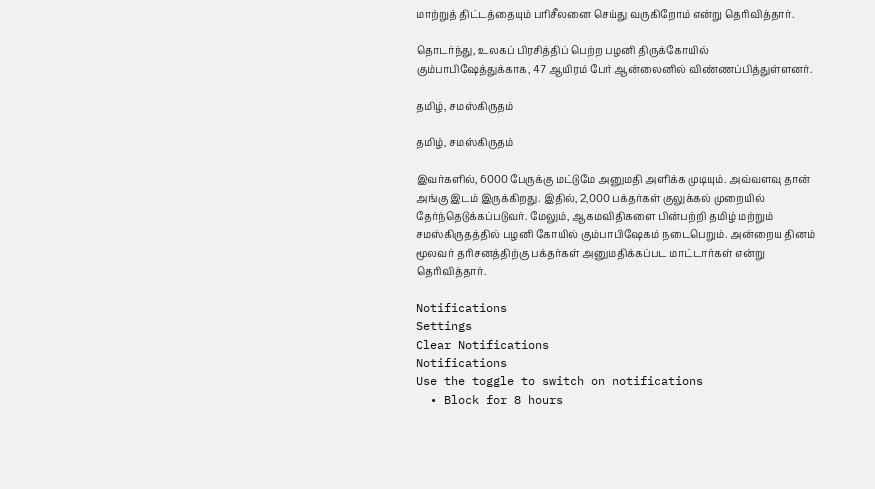மாற்றுத் திட்டத்தையும் பரிசீலனை செய்து வருகிறோம் என்று தெரிவித்தார்.

தொடர்ந்து, உலகப் பிரசித்திப் பெற்ற பழனி திருக்கோயில் கும்பாபிஷேத்துக்காக, 47 ஆயிரம் பேர் ஆன்லைனில் விண்ணப்பித்துள்ளனர்.

தமிழ், சமஸ்கிருதம்

தமிழ், சமஸ்கிருதம்

இவர்களில், 6000 பேருக்கு மட்டுமே அனுமதி அளிக்க முடியும். அவ்வளவு தான் அங்கு இடம் இருக்கிறது. இதில், 2,000 பக்தர்கள் குலுக்கல் முறையில் தேர்ந்தெடுக்கப்படுவர். மேலும், ஆகமவிதிகளை பின்பற்றி தமிழ் மற்றும் சமஸ்கிருதத்தில் பழனி கோயில் கும்பாபிஷேகம் நடைபெறும். அன்றைய தினம் மூலவர் தரிசனத்திற்கு பக்தர்கள் அனுமதிக்கப்பட மாட்டார்கள் என்று தெரிவித்தார்.

Notifications
Settings
Clear Notifications
Notifications
Use the toggle to switch on notifications
  • Block for 8 hours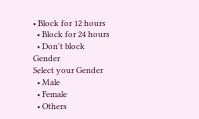• Block for 12 hours
  • Block for 24 hours
  • Don't block
Gender
Select your Gender
  • Male
  • Female
  • Others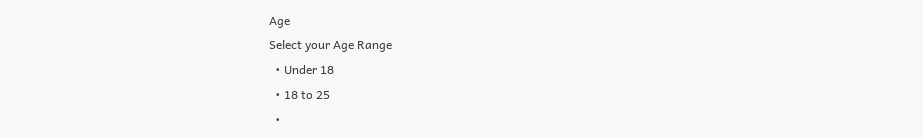Age
Select your Age Range
  • Under 18
  • 18 to 25
  •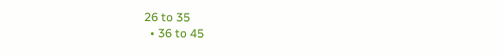26 to 35
  • 36 to 45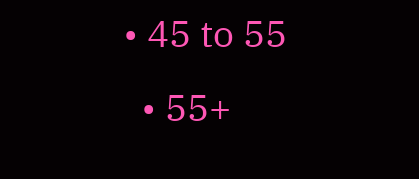• 45 to 55
  • 55+